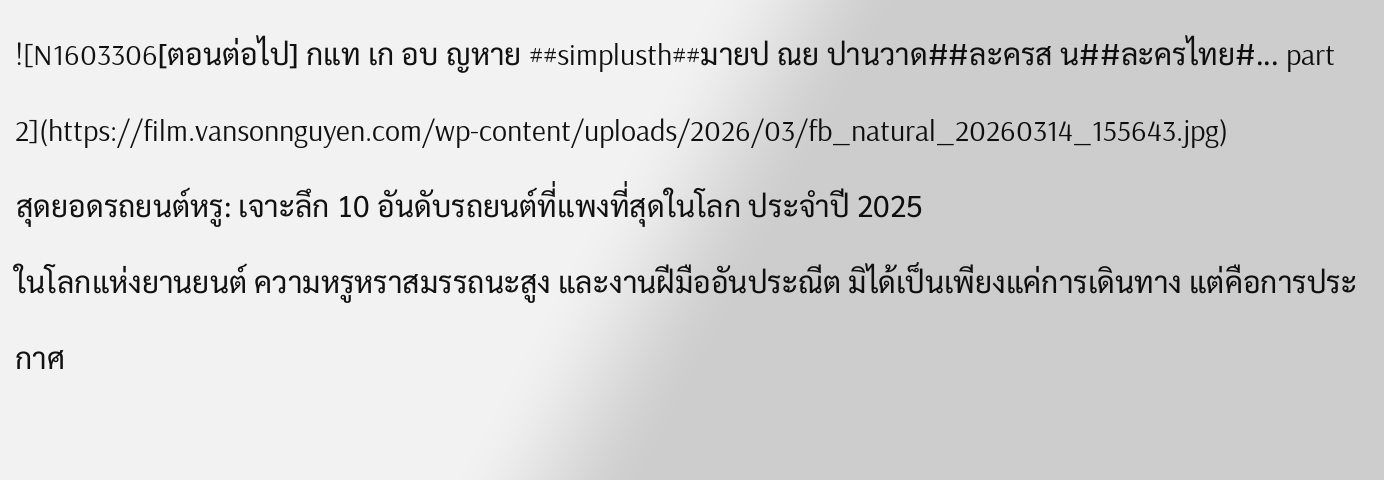![N1603306[ตอนต่อไป] กแท เก อบ ญหาย ##simplusth##มายป ณย ปานวาด##ละครส น##ละครไทย#... part 2](https://film.vansonnguyen.com/wp-content/uploads/2026/03/fb_natural_20260314_155643.jpg)
สุดยอดรถยนต์หรู: เจาะลึก 10 อันดับรถยนต์ที่แพงที่สุดในโลก ประจำปี 2025
ในโลกแห่งยานยนต์ ความหรูหราสมรรถนะสูง และงานฝีมืออันประณีต มิได้เป็นเพียงแค่การเดินทาง แต่คือการประกาศ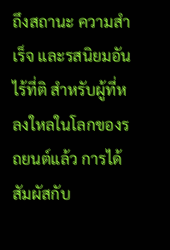ถึงสถานะ ความสำเร็จ และรสนิยมอันไร้ที่ติ สำหรับผู้ที่หลงใหลในโลกของรถยนต์แล้ว การได้สัมผัสกับ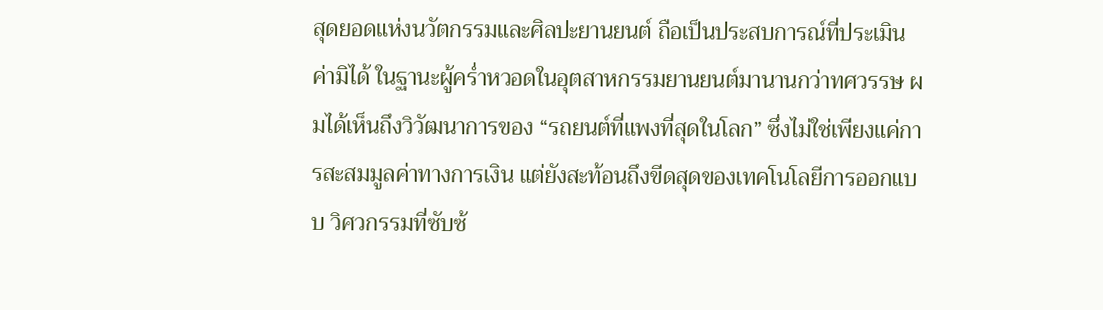สุดยอดแห่งนวัตกรรมและศิลปะยานยนต์ ถือเป็นประสบการณ์ที่ประเมินค่ามิได้ ในฐานะผู้คร่ำหวอดในอุตสาหกรรมยานยนต์มานานกว่าทศวรรษ ผมได้เห็นถึงวิวัฒนาการของ “รถยนต์ที่แพงที่สุดในโลก” ซึ่งไม่ใช่เพียงแค่การสะสมมูลค่าทางการเงิน แต่ยังสะท้อนถึงขีดสุดของเทคโนโลยีการออกแบบ วิศวกรรมที่ซับซ้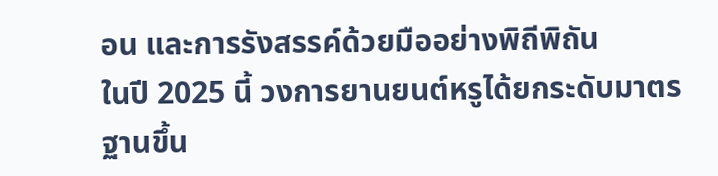อน และการรังสรรค์ด้วยมืออย่างพิถีพิถัน
ในปี 2025 นี้ วงการยานยนต์หรูได้ยกระดับมาตรฐานขึ้น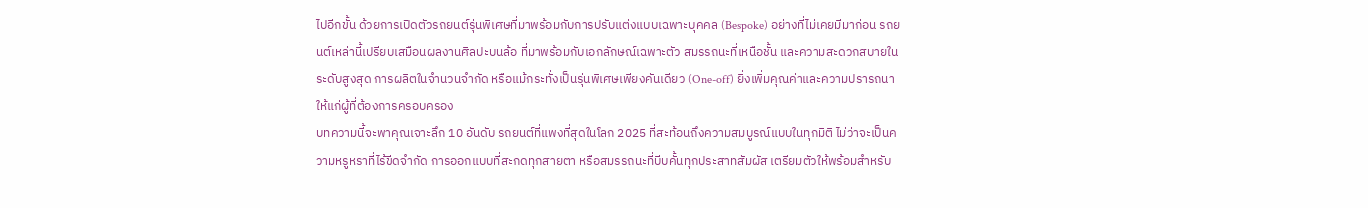ไปอีกขั้น ด้วยการเปิดตัวรถยนต์รุ่นพิเศษที่มาพร้อมกับการปรับแต่งแบบเฉพาะบุคคล (Bespoke) อย่างที่ไม่เคยมีมาก่อน รถยนต์เหล่านี้เปรียบเสมือนผลงานศิลปะบนล้อ ที่มาพร้อมกับเอกลักษณ์เฉพาะตัว สมรรถนะที่เหนือชั้น และความสะดวกสบายในระดับสูงสุด การผลิตในจำนวนจำกัด หรือแม้กระทั่งเป็นรุ่นพิเศษเพียงคันเดียว (One-off) ยิ่งเพิ่มคุณค่าและความปรารถนาให้แก่ผู้ที่ต้องการครอบครอง
บทความนี้จะพาคุณเจาะลึก 10 อันดับ รถยนต์ที่แพงที่สุดในโลก 2025 ที่สะท้อนถึงความสมบูรณ์แบบในทุกมิติ ไม่ว่าจะเป็นความหรูหราที่ไร้ขีดจำกัด การออกแบบที่สะกดทุกสายตา หรือสมรรถนะที่บีบคั้นทุกประสาทสัมผัส เตรียมตัวให้พร้อมสำหรับ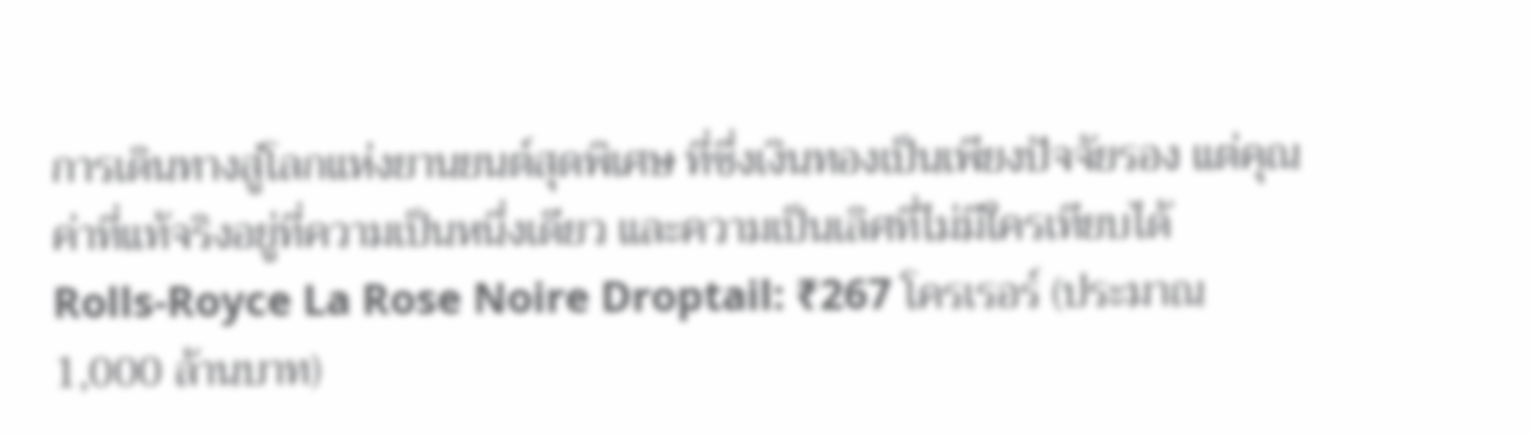การเดินทางสู่โลกแห่งยานยนต์สุดพิเศษ ที่ซึ่งเงินทองเป็นเพียงปัจจัยรอง แต่คุณค่าที่แท้จริงอยู่ที่ความเป็นหนึ่งเดียว และความเป็นเลิศที่ไม่มีใครเทียบได้
Rolls-Royce La Rose Noire Droptail: ₹267 โครเรอร์ (ประมาณ 1,000 ล้านบาท)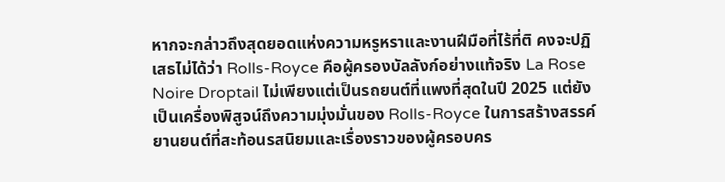หากจะกล่าวถึงสุดยอดแห่งความหรูหราและงานฝีมือที่ไร้ที่ติ คงจะปฏิเสธไม่ได้ว่า Rolls-Royce คือผู้ครองบัลลังก์อย่างแท้จริง La Rose Noire Droptail ไม่เพียงแต่เป็นรถยนต์ที่แพงที่สุดในปี 2025 แต่ยังเป็นเครื่องพิสูจน์ถึงความมุ่งมั่นของ Rolls-Royce ในการสร้างสรรค์ยานยนต์ที่สะท้อนรสนิยมและเรื่องราวของผู้ครอบคร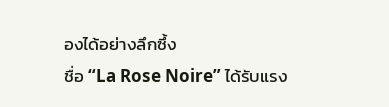องได้อย่างลึกซึ้ง
ชื่อ “La Rose Noire” ได้รับแรง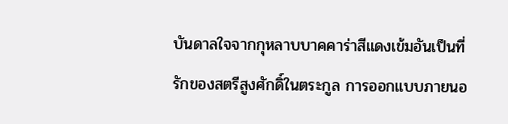บันดาลใจจากกุหลาบบาคคาร่าสีแดงเข้มอันเป็นที่รักของสตรีสูงศักดิ์ในตระกูล การออกแบบภายนอ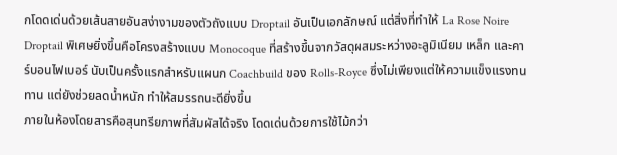กโดดเด่นด้วยเส้นสายอันสง่างามของตัวถังแบบ Droptail อันเป็นเอกลักษณ์ แต่สิ่งที่ทำให้ La Rose Noire Droptail พิเศษยิ่งขึ้นคือโครงสร้างแบบ Monocoque ที่สร้างขึ้นจากวัสดุผสมระหว่างอะลูมิเนียม เหล็ก และคาร์บอนไฟเบอร์ นับเป็นครั้งแรกสำหรับแผนก Coachbuild ของ Rolls-Royce ซึ่งไม่เพียงแต่ให้ความแข็งแรงทนทาน แต่ยังช่วยลดน้ำหนัก ทำให้สมรรถนะดียิ่งขึ้น
ภายในห้องโดยสารคือสุนทรียภาพที่สัมผัสได้จริง โดดเด่นด้วยการใช้ไม้กว่า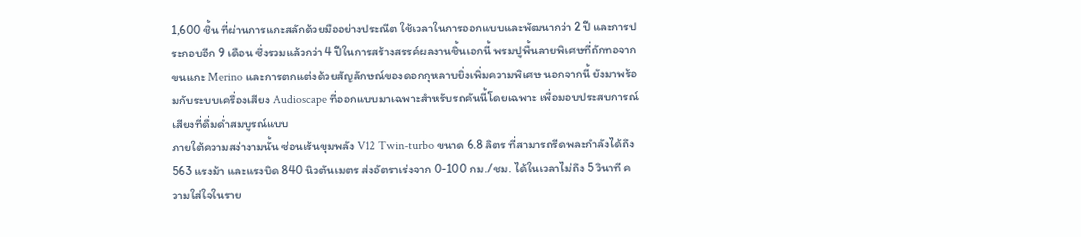1,600 ชิ้น ที่ผ่านการแกะสลักด้วยมืออย่างประณีต ใช้เวลาในการออกแบบและพัฒนากว่า 2 ปี และการประกอบอีก 9 เดือน ซึ่งรวมแล้วกว่า 4 ปีในการสร้างสรรค์ผลงานชิ้นเอกนี้ พรมปูพื้นลายพิเศษที่ถักทอจากขนแกะ Merino และการตกแต่งด้วยสัญลักษณ์ของดอกกุหลาบยิ่งเพิ่มความพิเศษ นอกจากนี้ ยังมาพร้อมกับระบบเครื่องเสียง Audioscape ที่ออกแบบมาเฉพาะสำหรับรถคันนี้โดยเฉพาะ เพื่อมอบประสบการณ์เสียงที่ดื่มด่ำสมบูรณ์แบบ
ภายใต้ความสง่างามนั้น ซ่อนเร้นขุมพลัง V12 Twin-turbo ขนาด 6.8 ลิตร ที่สามารถรีดพละกำลังได้ถึง 563 แรงม้า และแรงบิด 840 นิวตันเมตร ส่งอัตราเร่งจาก 0-100 กม./ชม. ได้ในเวลาไม่ถึง 5 วินาที ความใส่ใจในราย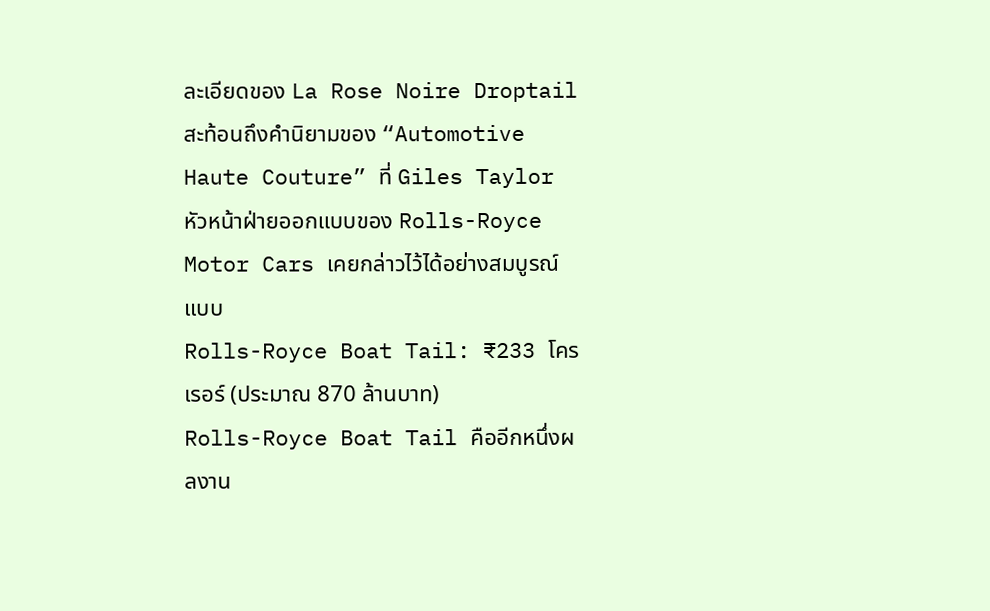ละเอียดของ La Rose Noire Droptail สะท้อนถึงคำนิยามของ “Automotive Haute Couture” ที่ Giles Taylor หัวหน้าฝ่ายออกแบบของ Rolls-Royce Motor Cars เคยกล่าวไว้ได้อย่างสมบูรณ์แบบ
Rolls-Royce Boat Tail: ₹233 โครเรอร์ (ประมาณ 870 ล้านบาท)
Rolls-Royce Boat Tail คืออีกหนึ่งผลงาน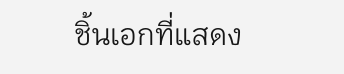ชิ้นเอกที่แสดง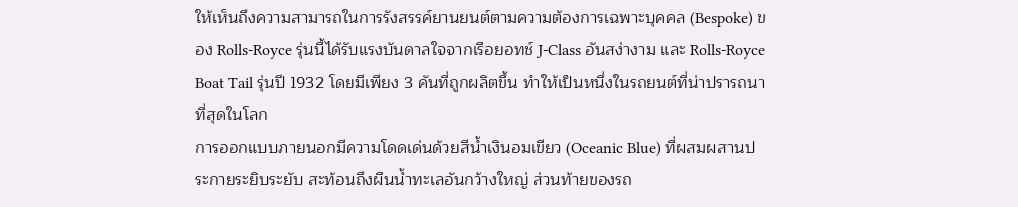ให้เห็นถึงความสามารถในการรังสรรค์ยานยนต์ตามความต้องการเฉพาะบุคคล (Bespoke) ของ Rolls-Royce รุ่นนี้ได้รับแรงบันดาลใจจากเรือยอทช์ J-Class อันสง่างาม และ Rolls-Royce Boat Tail รุ่นปี 1932 โดยมีเพียง 3 คันที่ถูกผลิตขึ้น ทำให้เป็นหนึ่งในรถยนต์ที่น่าปรารถนาที่สุดในโลก
การออกแบบภายนอกมีความโดดเด่นด้วยสีน้ำเงินอมเขียว (Oceanic Blue) ที่ผสมผสานประกายระยิบระยับ สะท้อนถึงผืนน้ำทะเลอันกว้างใหญ่ ส่วนท้ายของรถ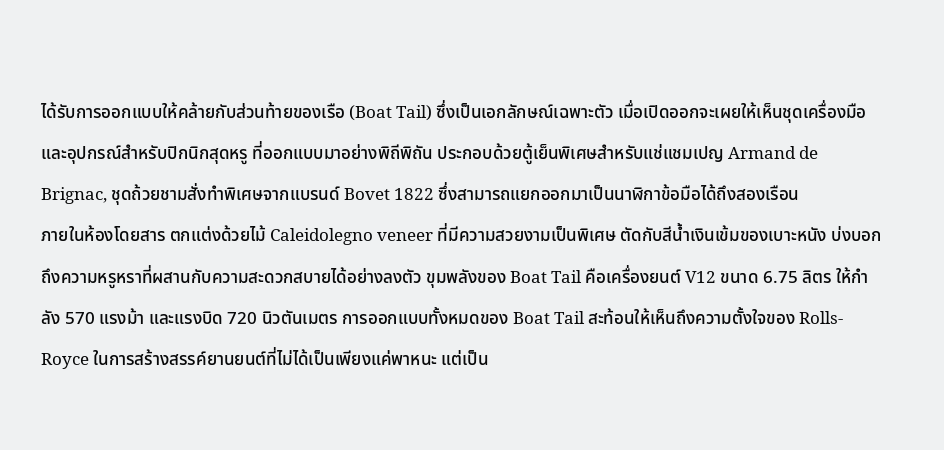ได้รับการออกแบบให้คล้ายกับส่วนท้ายของเรือ (Boat Tail) ซึ่งเป็นเอกลักษณ์เฉพาะตัว เมื่อเปิดออกจะเผยให้เห็นชุดเครื่องมือและอุปกรณ์สำหรับปิกนิกสุดหรู ที่ออกแบบมาอย่างพิถีพิถัน ประกอบด้วยตู้เย็นพิเศษสำหรับแช่แชมเปญ Armand de Brignac, ชุดถ้วยชามสั่งทำพิเศษจากแบรนด์ Bovet 1822 ซึ่งสามารถแยกออกมาเป็นนาฬิกาข้อมือได้ถึงสองเรือน
ภายในห้องโดยสาร ตกแต่งด้วยไม้ Caleidolegno veneer ที่มีความสวยงามเป็นพิเศษ ตัดกับสีน้ำเงินเข้มของเบาะหนัง บ่งบอกถึงความหรูหราที่ผสานกับความสะดวกสบายได้อย่างลงตัว ขุมพลังของ Boat Tail คือเครื่องยนต์ V12 ขนาด 6.75 ลิตร ให้กำลัง 570 แรงม้า และแรงบิด 720 นิวตันเมตร การออกแบบทั้งหมดของ Boat Tail สะท้อนให้เห็นถึงความตั้งใจของ Rolls-Royce ในการสร้างสรรค์ยานยนต์ที่ไม่ได้เป็นเพียงแค่พาหนะ แต่เป็น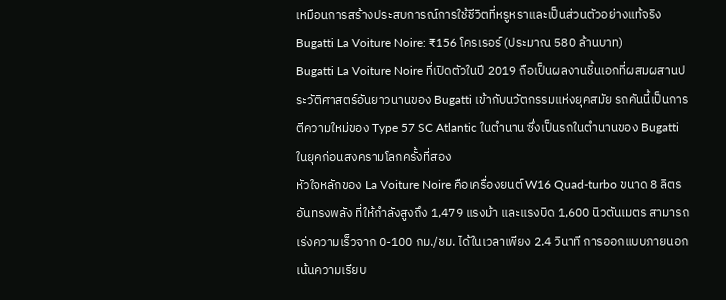เหมือนการสร้างประสบการณ์การใช้ชีวิตที่หรูหราและเป็นส่วนตัวอย่างแท้จริง
Bugatti La Voiture Noire: ₹156 โครเรอร์ (ประมาณ 580 ล้านบาท)
Bugatti La Voiture Noire ที่เปิดตัวในปี 2019 ถือเป็นผลงานชิ้นเอกที่ผสมผสานประวัติศาสตร์อันยาวนานของ Bugatti เข้ากับนวัตกรรมแห่งยุคสมัย รถคันนี้เป็นการตีความใหม่ของ Type 57 SC Atlantic ในตำนาน ซึ่งเป็นรถในตำนานของ Bugatti ในยุคก่อนสงครามโลกครั้งที่สอง
หัวใจหลักของ La Voiture Noire คือเครื่องยนต์ W16 Quad-turbo ขนาด 8 ลิตร อันทรงพลัง ที่ให้กำลังสูงถึง 1,479 แรงม้า และแรงบิด 1,600 นิวตันเมตร สามารถเร่งความเร็วจาก 0-100 กม./ชม. ได้ในเวลาเพียง 2.4 วินาที การออกแบบภายนอกเน้นความเรียบ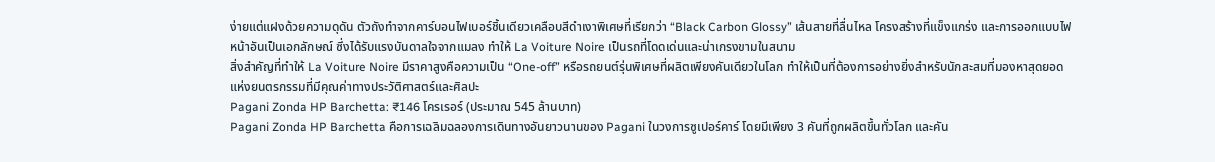ง่ายแต่แฝงด้วยความดุดัน ตัวถังทำจากคาร์บอนไฟเบอร์ชิ้นเดียวเคลือบสีดำเงาพิเศษที่เรียกว่า “Black Carbon Glossy” เส้นสายที่ลื่นไหล โครงสร้างที่แข็งแกร่ง และการออกแบบไฟหน้าอันเป็นเอกลักษณ์ ซึ่งได้รับแรงบันดาลใจจากแมลง ทำให้ La Voiture Noire เป็นรถที่โดดเด่นและน่าเกรงขามในสนาม
สิ่งสำคัญที่ทำให้ La Voiture Noire มีราคาสูงคือความเป็น “One-off” หรือรถยนต์รุ่นพิเศษที่ผลิตเพียงคันเดียวในโลก ทำให้เป็นที่ต้องการอย่างยิ่งสำหรับนักสะสมที่มองหาสุดยอดแห่งยนตรกรรมที่มีคุณค่าทางประวัติศาสตร์และศิลปะ
Pagani Zonda HP Barchetta: ₹146 โครเรอร์ (ประมาณ 545 ล้านบาท)
Pagani Zonda HP Barchetta คือการเฉลิมฉลองการเดินทางอันยาวนานของ Pagani ในวงการซูเปอร์คาร์ โดยมีเพียง 3 คันที่ถูกผลิตขึ้นทั่วโลก และคัน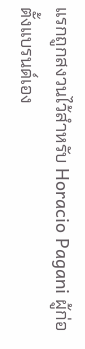แรกถูกสงวนไว้สำหรับ Horacio Pagani ผู้ก่อตั้งแบรนด์เอง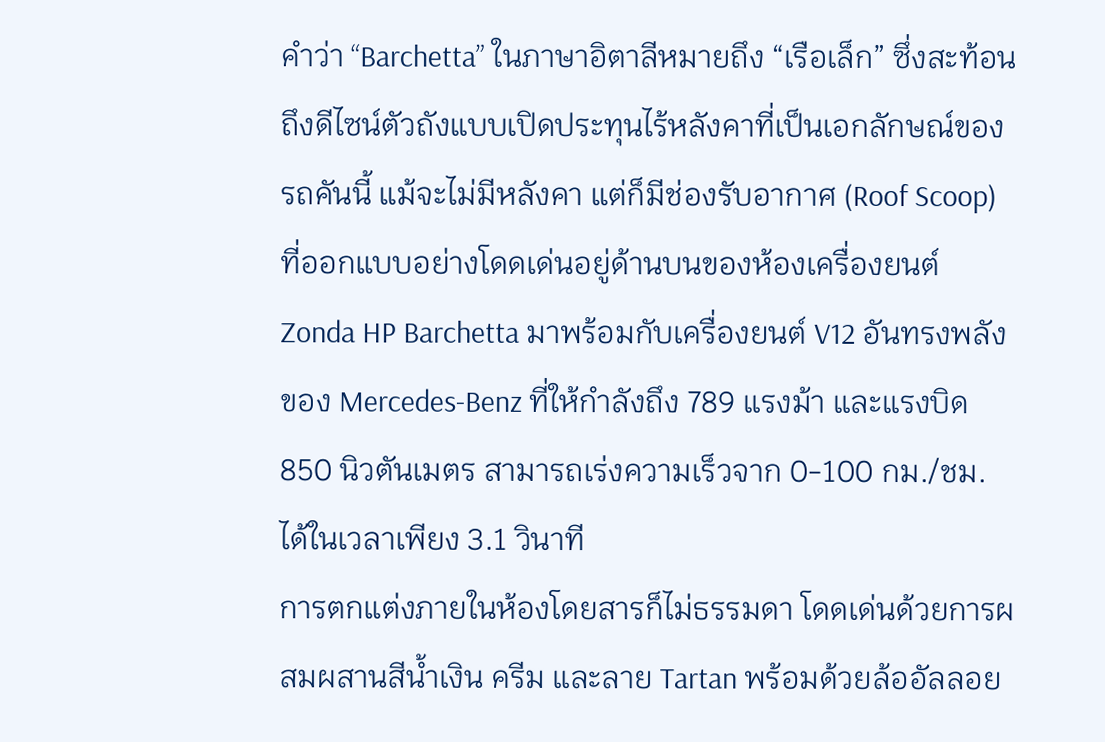คำว่า “Barchetta” ในภาษาอิตาลีหมายถึง “เรือเล็ก” ซึ่งสะท้อนถึงดีไซน์ตัวถังแบบเปิดประทุนไร้หลังคาที่เป็นเอกลักษณ์ของรถคันนี้ แม้จะไม่มีหลังคา แต่ก็มีช่องรับอากาศ (Roof Scoop) ที่ออกแบบอย่างโดดเด่นอยู่ด้านบนของห้องเครื่องยนต์ Zonda HP Barchetta มาพร้อมกับเครื่องยนต์ V12 อันทรงพลังของ Mercedes-Benz ที่ให้กำลังถึง 789 แรงม้า และแรงบิด 850 นิวตันเมตร สามารถเร่งความเร็วจาก 0-100 กม./ชม. ได้ในเวลาเพียง 3.1 วินาที
การตกแต่งภายในห้องโดยสารก็ไม่ธรรมดา โดดเด่นด้วยการผสมผสานสีน้ำเงิน ครีม และลาย Tartan พร้อมด้วยล้ออัลลอย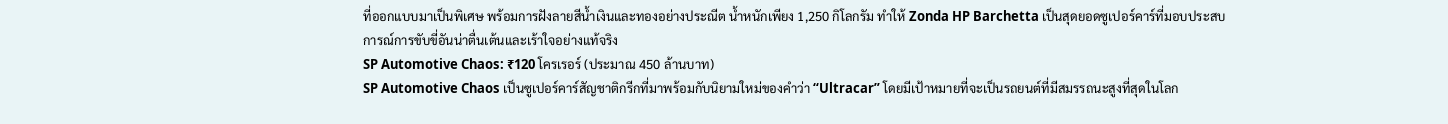ที่ออกแบบมาเป็นพิเศษ พร้อมการฝังลายสีน้ำเงินและทองอย่างประณีต น้ำหนักเพียง 1,250 กิโลกรัม ทำให้ Zonda HP Barchetta เป็นสุดยอดซูเปอร์คาร์ที่มอบประสบการณ์การขับขี่อันน่าตื่นเต้นและเร้าใจอย่างแท้จริง
SP Automotive Chaos: ₹120 โครเรอร์ (ประมาณ 450 ล้านบาท)
SP Automotive Chaos เป็นซูเปอร์คาร์สัญชาติกรีกที่มาพร้อมกับนิยามใหม่ของคำว่า “Ultracar” โดยมีเป้าหมายที่จะเป็นรถยนต์ที่มีสมรรถนะสูงที่สุดในโลก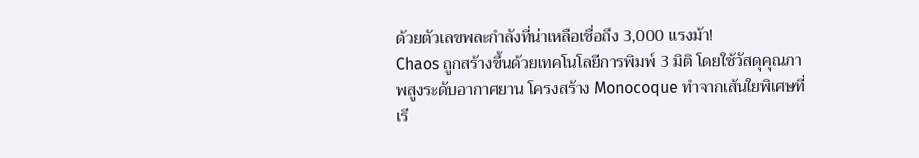ด้วยตัวเลขพละกำลังที่น่าเหลือเชื่อถึง 3,000 แรงม้า!
Chaos ถูกสร้างขึ้นด้วยเทคโนโลยีการพิมพ์ 3 มิติ โดยใช้วัสดุคุณภาพสูงระดับอากาศยาน โครงสร้าง Monocoque ทำจากเส้นใยพิเศษที่เรี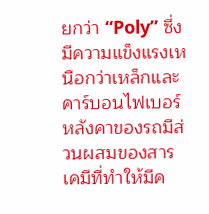ยกว่า “Poly” ซึ่งมีความแข็งแรงเหนือกว่าเหล็กและคาร์บอนไฟเบอร์ หลังคาของรถมีส่วนผสมของสารเคมีที่ทำให้มีค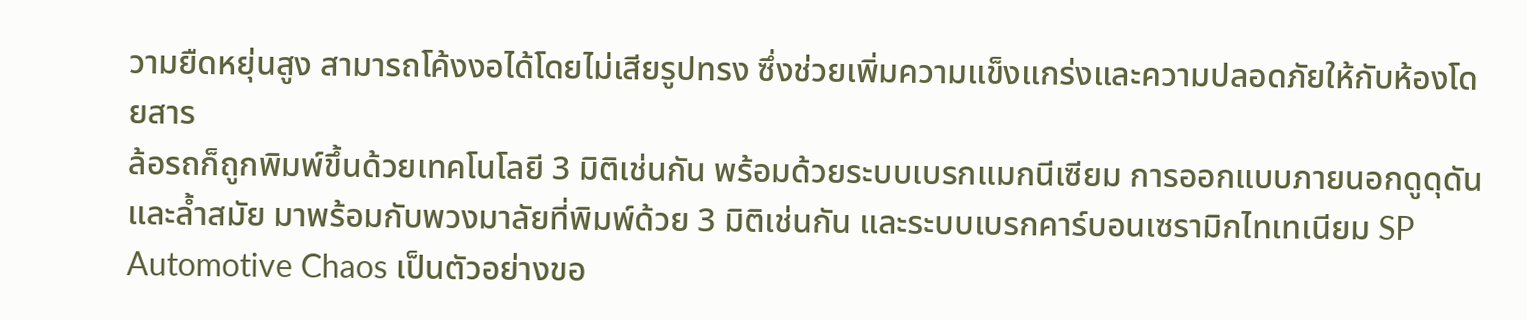วามยืดหยุ่นสูง สามารถโค้งงอได้โดยไม่เสียรูปทรง ซึ่งช่วยเพิ่มความแข็งแกร่งและความปลอดภัยให้กับห้องโดยสาร
ล้อรถก็ถูกพิมพ์ขึ้นด้วยเทคโนโลยี 3 มิติเช่นกัน พร้อมด้วยระบบเบรกแมกนีเซียม การออกแบบภายนอกดูดุดันและล้ำสมัย มาพร้อมกับพวงมาลัยที่พิมพ์ด้วย 3 มิติเช่นกัน และระบบเบรกคาร์บอนเซรามิกไทเทเนียม SP Automotive Chaos เป็นตัวอย่างขอ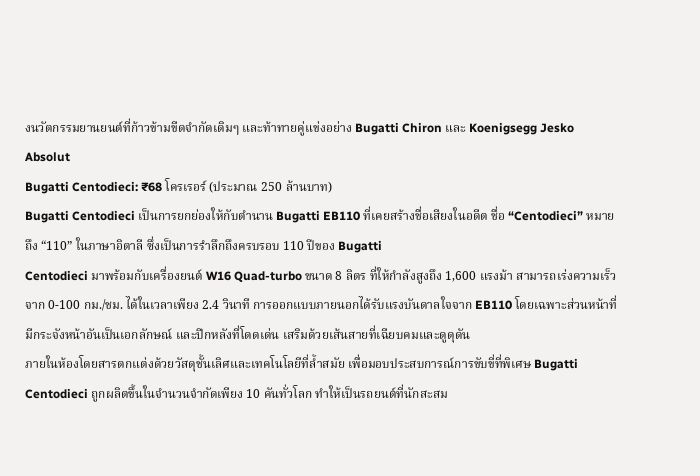งนวัตกรรมยานยนต์ที่ก้าวข้ามขีดจำกัดเดิมๆ และท้าทายคู่แข่งอย่าง Bugatti Chiron และ Koenigsegg Jesko Absolut
Bugatti Centodieci: ₹68 โครเรอร์ (ประมาณ 250 ล้านบาท)
Bugatti Centodieci เป็นการยกย่องให้กับตำนาน Bugatti EB110 ที่เคยสร้างชื่อเสียงในอดีต ชื่อ “Centodieci” หมายถึง “110” ในภาษาอิตาลี ซึ่งเป็นการรำลึกถึงครบรอบ 110 ปีของ Bugatti
Centodieci มาพร้อมกับเครื่องยนต์ W16 Quad-turbo ขนาด 8 ลิตร ที่ให้กำลังสูงถึง 1,600 แรงม้า สามารถเร่งความเร็วจาก 0-100 กม./ชม. ได้ในเวลาเพียง 2.4 วินาที การออกแบบภายนอกได้รับแรงบันดาลใจจาก EB110 โดยเฉพาะส่วนหน้าที่มีกระจังหน้าอันเป็นเอกลักษณ์ และปีกหลังที่โดดเด่น เสริมด้วยเส้นสายที่เฉียบคมและดูดุดัน
ภายในห้องโดยสารตกแต่งด้วยวัสดุชั้นเลิศและเทคโนโลยีที่ล้ำสมัย เพื่อมอบประสบการณ์การขับขี่ที่พิเศษ Bugatti Centodieci ถูกผลิตขึ้นในจำนวนจำกัดเพียง 10 คันทั่วโลก ทำให้เป็นรถยนต์ที่นักสะสม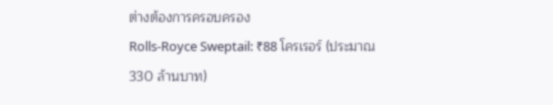ต่างต้องการครอบครอง
Rolls-Royce Sweptail: ₹88 โครเรอร์ (ประมาณ 330 ล้านบาท)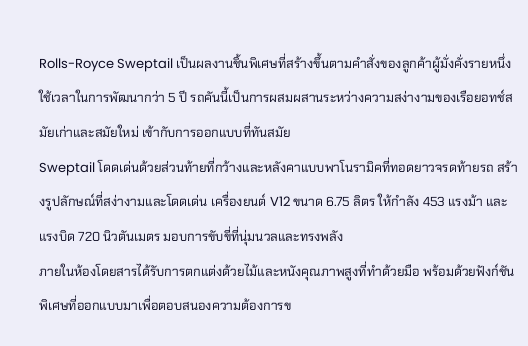Rolls-Royce Sweptail เป็นผลงานชิ้นพิเศษที่สร้างขึ้นตามคำสั่งของลูกค้าผู้มั่งคั่งรายหนึ่ง ใช้เวลาในการพัฒนากว่า 5 ปี รถคันนี้เป็นการผสมผสานระหว่างความสง่างามของเรือยอทช์สมัยเก่าและสมัยใหม่ เข้ากับการออกแบบที่ทันสมัย
Sweptail โดดเด่นด้วยส่วนท้ายที่กว้างและหลังคาแบบพาโนรามิคที่ทอดยาวจรดท้ายรถ สร้างรูปลักษณ์ที่สง่างามและโดดเด่น เครื่องยนต์ V12 ขนาด 6.75 ลิตร ให้กำลัง 453 แรงม้า และแรงบิด 720 นิวตันเมตร มอบการขับขี่ที่นุ่มนวลและทรงพลัง
ภายในห้องโดยสารได้รับการตกแต่งด้วยไม้และหนังคุณภาพสูงที่ทำด้วยมือ พร้อมด้วยฟังก์ชันพิเศษที่ออกแบบมาเพื่อตอบสนองความต้องการข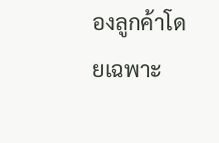องลูกค้าโดยเฉพาะ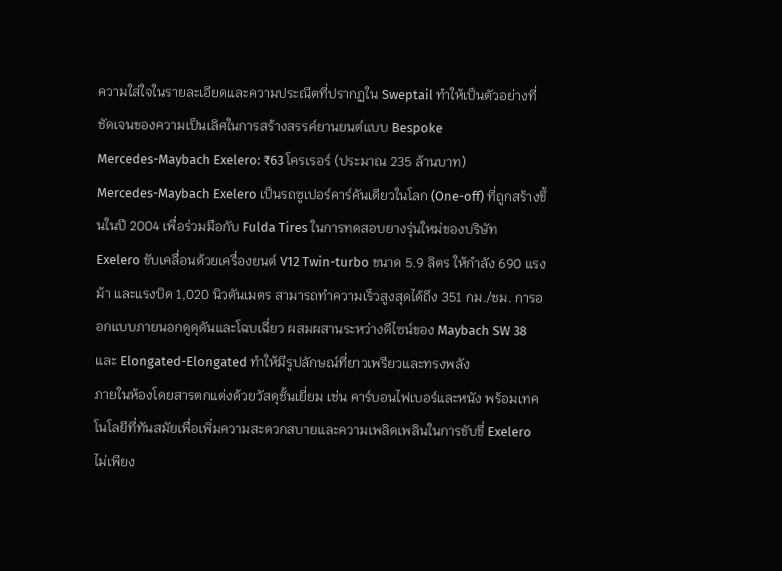ความใส่ใจในรายละเอียดและความประณีตที่ปรากฏใน Sweptail ทำให้เป็นตัวอย่างที่ชัดเจนของความเป็นเลิศในการสร้างสรรค์ยานยนต์แบบ Bespoke
Mercedes-Maybach Exelero: ₹63 โครเรอร์ (ประมาณ 235 ล้านบาท)
Mercedes-Maybach Exelero เป็นรถซูเปอร์คาร์คันเดียวในโลก (One-off) ที่ถูกสร้างขึ้นในปี 2004 เพื่อร่วมมือกับ Fulda Tires ในการทดสอบยางรุ่นใหม่ของบริษัท
Exelero ขับเคลื่อนด้วยเครื่องยนต์ V12 Twin-turbo ขนาด 5.9 ลิตร ให้กำลัง 690 แรงม้า และแรงบิด 1,020 นิวตันเมตร สามารถทำความเร็วสูงสุดได้ถึง 351 กม./ชม. การออกแบบภายนอกดูดุดันและโฉบเฉี่ยว ผสมผสานระหว่างดีไซน์ของ Maybach SW 38 และ Elongated-Elongated ทำให้มีรูปลักษณ์ที่ยาวเพรียวและทรงพลัง
ภายในห้องโดยสารตกแต่งด้วยวัสดุชั้นเยี่ยม เช่น คาร์บอนไฟเบอร์และหนัง พร้อมเทคโนโลยีที่ทันสมัยเพื่อเพิ่มความสะดวกสบายและความเพลิดเพลินในการขับขี่ Exelero ไม่เพียง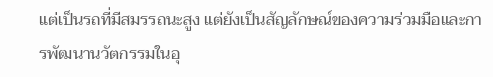แต่เป็นรถที่มีสมรรถนะสูง แต่ยังเป็นสัญลักษณ์ของความร่วมมือและการพัฒนานวัตกรรมในอุ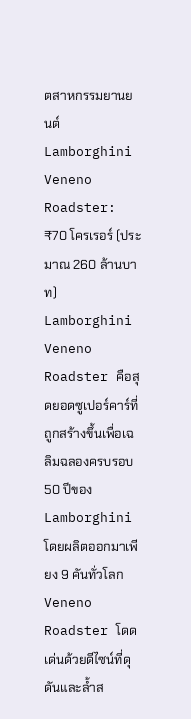ตสาหกรรมยานยนต์
Lamborghini Veneno Roadster: ₹70 โครเรอร์ (ประมาณ 260 ล้านบาท)
Lamborghini Veneno Roadster คือสุดยอดซูเปอร์คาร์ที่ถูกสร้างขึ้นเพื่อเฉลิมฉลองครบรอบ 50 ปีของ Lamborghini โดยผลิตออกมาเพียง 9 คันทั่วโลก
Veneno Roadster โดดเด่นด้วยดีไซน์ที่ดุดันและล้ำส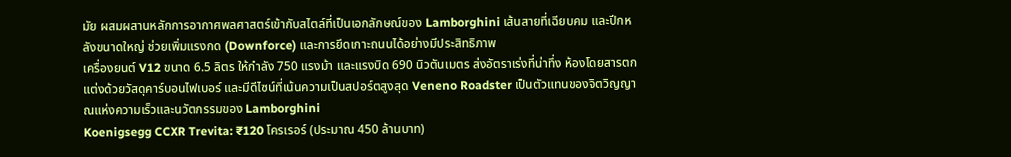มัย ผสมผสานหลักการอากาศพลศาสตร์เข้ากับสไตล์ที่เป็นเอกลักษณ์ของ Lamborghini เส้นสายที่เฉียบคม และปีกหลังขนาดใหญ่ ช่วยเพิ่มแรงกด (Downforce) และการยึดเกาะถนนได้อย่างมีประสิทธิภาพ
เครื่องยนต์ V12 ขนาด 6.5 ลิตร ให้กำลัง 750 แรงม้า และแรงบิด 690 นิวตันเมตร ส่งอัตราเร่งที่น่าทึ่ง ห้องโดยสารตกแต่งด้วยวัสดุคาร์บอนไฟเบอร์ และมีดีไซน์ที่เน้นความเป็นสปอร์ตสูงสุด Veneno Roadster เป็นตัวแทนของจิตวิญญาณแห่งความเร็วและนวัตกรรมของ Lamborghini
Koenigsegg CCXR Trevita: ₹120 โครเรอร์ (ประมาณ 450 ล้านบาท)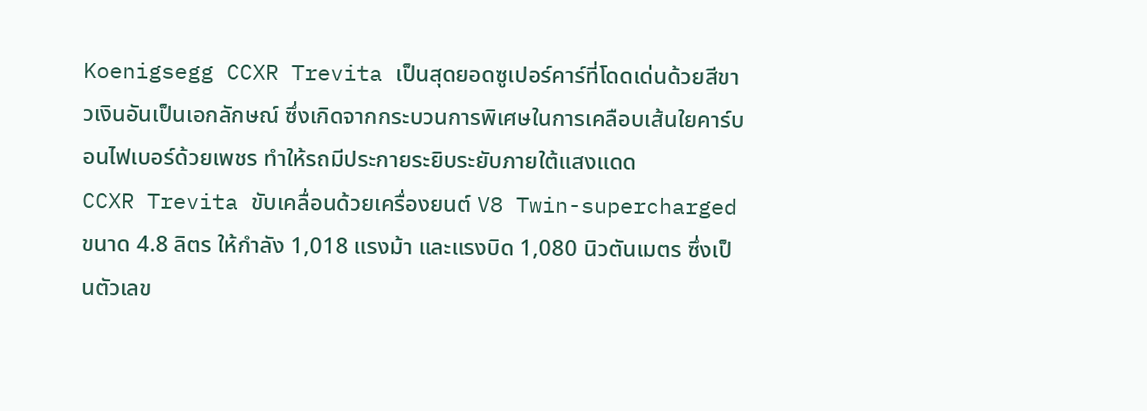Koenigsegg CCXR Trevita เป็นสุดยอดซูเปอร์คาร์ที่โดดเด่นด้วยสีขาวเงินอันเป็นเอกลักษณ์ ซึ่งเกิดจากกระบวนการพิเศษในการเคลือบเส้นใยคาร์บอนไฟเบอร์ด้วยเพชร ทำให้รถมีประกายระยิบระยับภายใต้แสงแดด
CCXR Trevita ขับเคลื่อนด้วยเครื่องยนต์ V8 Twin-supercharged ขนาด 4.8 ลิตร ให้กำลัง 1,018 แรงม้า และแรงบิด 1,080 นิวตันเมตร ซึ่งเป็นตัวเลข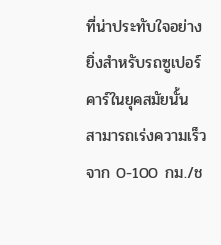ที่น่าประทับใจอย่างยิ่งสำหรับรถซูเปอร์คาร์ในยุคสมัยนั้น สามารถเร่งความเร็วจาก 0-100 กม./ช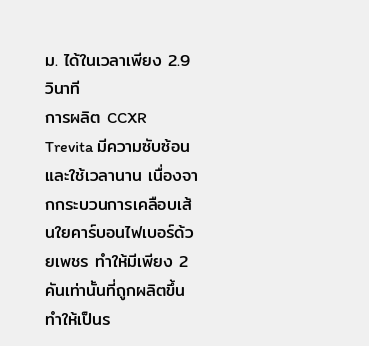ม. ได้ในเวลาเพียง 2.9 วินาที
การผลิต CCXR Trevita มีความซับซ้อนและใช้เวลานาน เนื่องจากกระบวนการเคลือบเส้นใยคาร์บอนไฟเบอร์ด้วยเพชร ทำให้มีเพียง 2 คันเท่านั้นที่ถูกผลิตขึ้น ทำให้เป็นร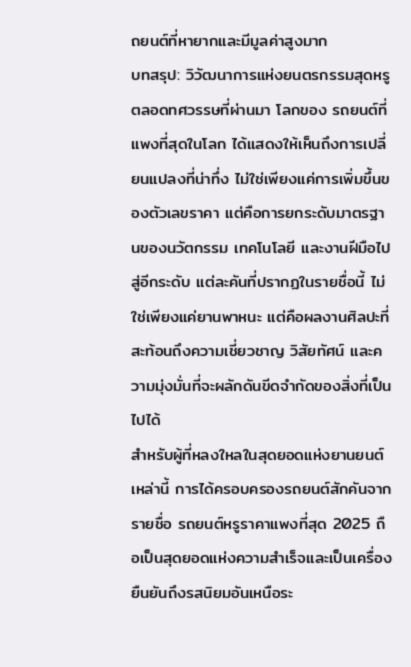ถยนต์ที่หายากและมีมูลค่าสูงมาก
บทสรุป: วิวัฒนาการแห่งยนตรกรรมสุดหรู
ตลอดทศวรรษที่ผ่านมา โลกของ รถยนต์ที่แพงที่สุดในโลก ได้แสดงให้เห็นถึงการเปลี่ยนแปลงที่น่าทึ่ง ไม่ใช่เพียงแค่การเพิ่มขึ้นของตัวเลขราคา แต่คือการยกระดับมาตรฐานของนวัตกรรม เทคโนโลยี และงานฝีมือไปสู่อีกระดับ แต่ละคันที่ปรากฏในรายชื่อนี้ ไม่ใช่เพียงแค่ยานพาหนะ แต่คือผลงานศิลปะที่สะท้อนถึงความเชี่ยวชาญ วิสัยทัศน์ และความมุ่งมั่นที่จะผลักดันขีดจำกัดของสิ่งที่เป็นไปได้
สำหรับผู้ที่หลงใหลในสุดยอดแห่งยานยนต์เหล่านี้ การได้ครอบครองรถยนต์สักคันจากรายชื่อ รถยนต์หรูราคาแพงที่สุด 2025 ถือเป็นสุดยอดแห่งความสำเร็จและเป็นเครื่องยืนยันถึงรสนิยมอันเหนือระ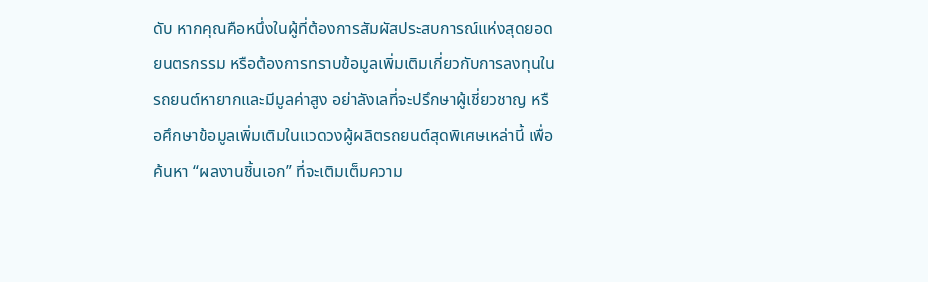ดับ หากคุณคือหนึ่งในผู้ที่ต้องการสัมผัสประสบการณ์แห่งสุดยอดยนตรกรรม หรือต้องการทราบข้อมูลเพิ่มเติมเกี่ยวกับการลงทุนใน รถยนต์หายากและมีมูลค่าสูง อย่าลังเลที่จะปรึกษาผู้เชี่ยวชาญ หรือศึกษาข้อมูลเพิ่มเติมในแวดวงผู้ผลิตรถยนต์สุดพิเศษเหล่านี้ เพื่อค้นหา “ผลงานชิ้นเอก” ที่จะเติมเต็มความ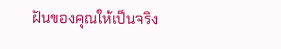ฝันของคุณให้เป็นจริง